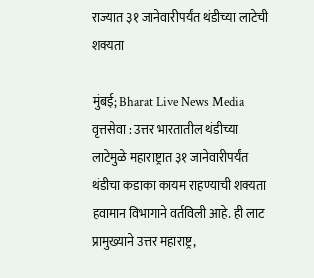राज्यात ३१ जानेवारीपर्यंत थंडीच्या लाटेची शक्यता

मुंबई; Bharat Live News Media वृत्तसेवा : उत्तर भारतातील थंडीच्या लाटेमुळे महाराष्ट्रात ३१ जानेवारीपर्यंत थंडीचा कडाका कायम राहण्याची शक्यता हवामान विभागाने वर्तविली आहे. ही लाट प्रामुख्याने उत्तर महाराष्ट्र,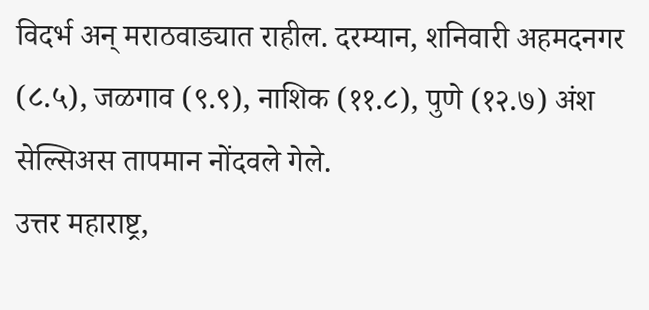विदर्भ अन् मराठवाड्यात राहील. दरम्यान, शनिवारी अहमदनगर (८.५), जळगाव (९.९), नाशिक (११.८), पुणे (१२.७) अंश सेल्सिअस तापमान नोंदवले गेले.
उत्तर महाराष्ट्र,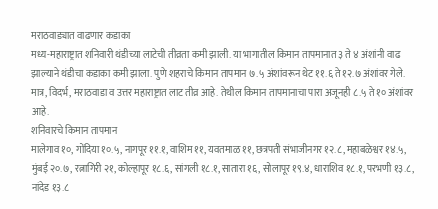मराठवाड्यात वाढणार कडाका
मध्य-महाराष्ट्रात शनिवारी थंडीच्या लाटेची तीव्रता कमी झाली. या भागातील किमान तापमानात ३ ते ४ अंशांनी वाढ झाल्याने थंडीचा कडाका कमी झाला. पुणे शहराचे किमान तापमान ७.५ अंशांवरून थेट ११.६ ते १२.७ अंशांवर गेले. मात्र, विदर्भ, मराठवाडा व उत्तर महाराष्ट्रात लाट तीव्र आहे. तेथील किमान तापमानाचा पारा अजूनही ८.५ ते १० अंशांवर आहे.
शनिवारचे किमान तापमान
मालेगाव १०, गोंदिया १०.५, नागपूर ११.१, वाशिम ११, यवतमाळ ११, छत्रपती संभाजीनगर १२.८, महाबळेश्वर १४.५, मुंबई २०.७, रत्नागिरी २१, कोल्हापूर १८.६, सांगली १८.१, सातारा १६, सोलापूर १९.४, धाराशिव १८.१, परभणी १३.८, नांदेड १३.८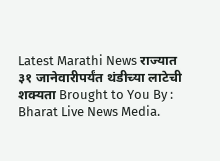Latest Marathi News राज्यात ३१ जानेवारीपर्यंत थंडीच्या लाटेची शक्यता Brought to You By : Bharat Live News Media.